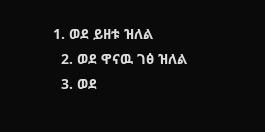1. ወደ ይዘቱ ዝለል
  2. ወደ ዋናዉ ገፅ ዝለል
  3. ወደ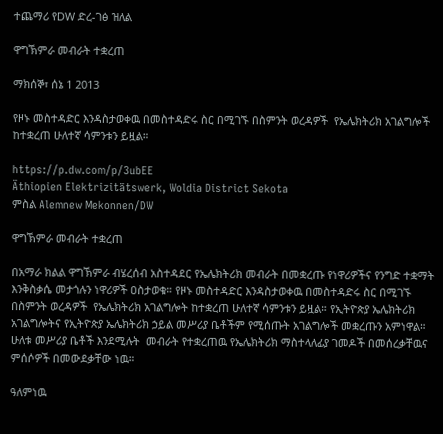ተጨማሪ የDW ድረ-ገፅ ዝለል

ዋግኽምራ መብራት ተቋረጠ

ማክሰኞ፣ ሰኔ 1 2013

የዞኑ መስተዳድር እንዳስታወቀዉ በመስተዳድሩ ስር በሚገኙ በስምንት ወረዳዎች  የኤሌክትሪክ አገልግሎች ከተቋረጠ ሁለተኛ ሳምንቱን ይዟል።

https://p.dw.com/p/3ubEE
Äthiopien Elektrizitätswerk, Woldia District Sekota
ምስል Alemnew Mekonnen/DW

ዋግኽምራ መብራት ተቋረጠ

በአማራ ክልል ዋግኽምራ ብሄረሰብ አስተዳደር የኤሌክትሪክ መብራት በመቋረጡ የነዋሪዎችና የንግድ ተቋማት እንቅስቃሴ መታጎሉን ነዋሪዎች ዐስታወቁ። የዞኑ መስተዳድር እንዳስታወቀዉ በመስተዳድሩ ስር በሚገኙ በስምንት ወረዳዎች  የኤሌክትሪክ አገልግሎት ከተቋረጠ ሁለተኛ ሳምንቱን ይዟል። የኢትዮጵያ ኤሌክትሪክ አገልግሎትና የኢትዮጵያ ኤሌክትሪክ ኃይል መሥሪያ ቤቶችም የሚሰጡት አገልግሎች መቋረጡን አምነዋል። ሁለቱ መሥሪያ ቤቶች እንደሚሉት  መብራት የተቋረጠዉ የኤሌክትሪክ ማስተላለፊያ ገመዶች በመሰረቃቸዉና ምሰሶዎች በመውደቃቸው ነዉ።

ዓለምነዉ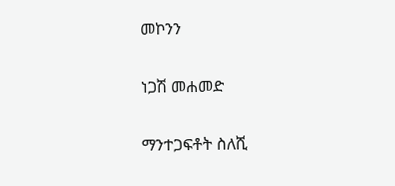መኮንን

ነጋሽ መሐመድ

ማንተጋፍቶት ስለሺ